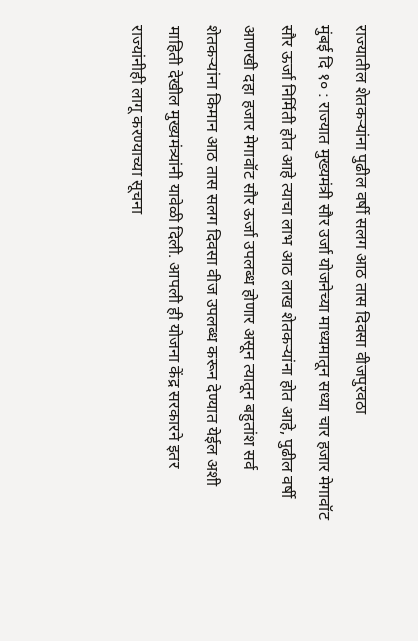राज्यातील शेतकऱ्यांना पुढील वर्षी सलग आठ तास दिवसा वीजपुरवठा
मुंबई दि १० : राज्यात मुख्यमंत्री सौर उर्जा योजनेच्या माध्यमातून सध्या चार हजार मेगावॉट सौर ऊर्जा निर्मिती होत आहे त्याचा लाभ आठ लाख शेतकऱ्यांना होत आहे, पुढील वर्षी आणखी दहा हजार मेगावॉट सौर ऊर्जा उपलब्ध होणार असून त्यातून बहुतांश सर्व शेतकऱ्यांना किमान आठ तास सलग दिवसा वीज उपलब्ध करून देण्यात येईल अशी माहिती देखील मुख्यमंत्र्यांनी यावेळी दिली. आपली ही योजना केंद्र सरकारने इतर राज्यांनीही लागू करण्याच्या सूचना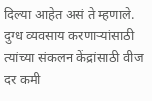दिल्या आहेत असं ते म्हणाले.
दुग्ध व्यवसाय करणाऱ्यांसाठी त्यांच्या संकलन केंद्रांसाठी वीज दर कमी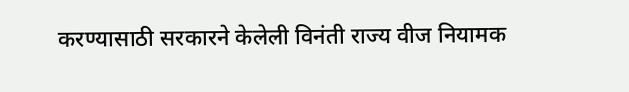करण्यासाठी सरकारने केलेली विनंती राज्य वीज नियामक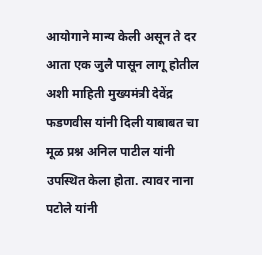आयोगाने मान्य केली असून ते दर आता एक जुलै पासून लागू होतील अशी माहिती मुख्यमंत्री देवेंद्र फडणवीस यांनी दिली याबाबत चा मूळ प्रश्न अनिल पाटील यांनी उपस्थित केला होता. त्यावर नाना पटोले यांनी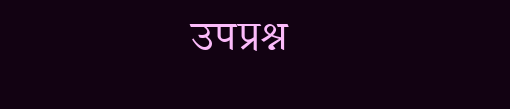उपप्रश्न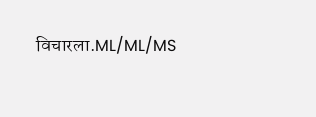विचारला.ML/ML/MS